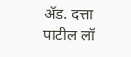ॲड. दत्ता पाटील लॉ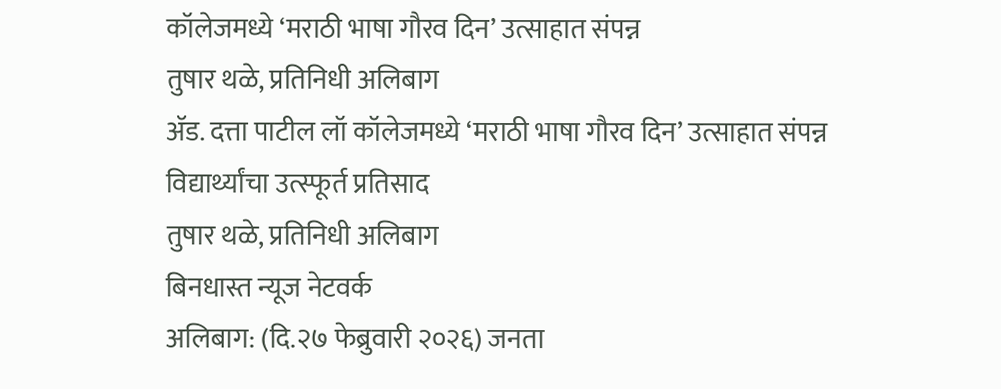कॉलेजमध्ये ‘मराठी भाषा गौरव दिन’ उत्साहात संपन्न
तुषार थळे, प्रतिनिधी अलिबाग
ॲड. दत्ता पाटील लॉ कॉलेजमध्ये ‘मराठी भाषा गौरव दिन’ उत्साहात संपन्न
विद्यार्थ्यांचा उत्स्फूर्त प्रतिसाद
तुषार थळे, प्रतिनिधी अलिबाग
बिनधास्त न्यूज नेटवर्क
अलिबाग: (दि.२७ फेब्रुवारी २०२६) जनता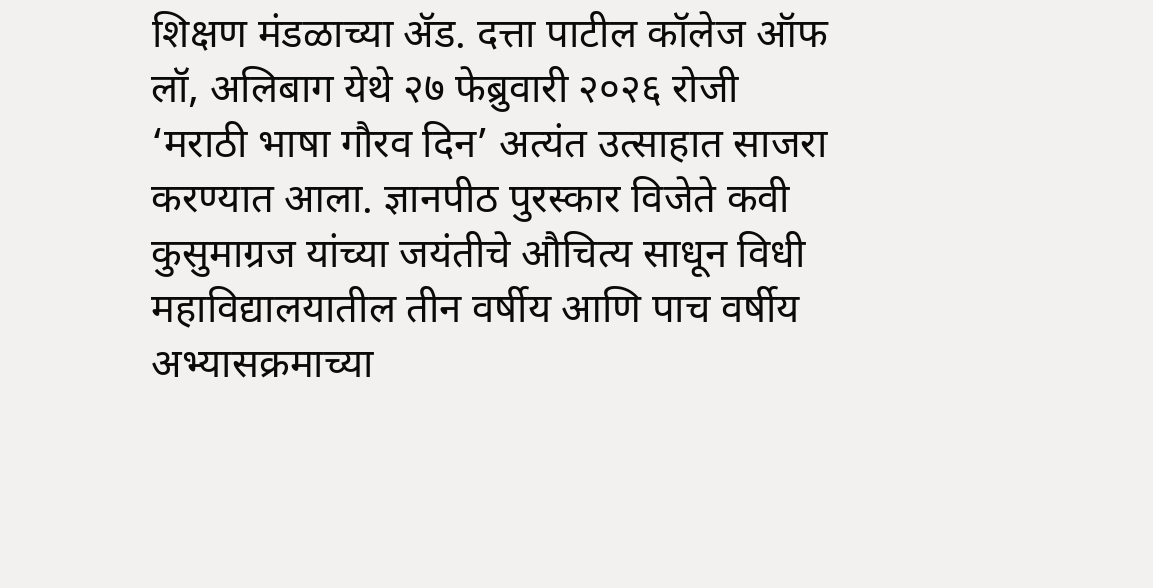शिक्षण मंडळाच्या ॲड. दत्ता पाटील कॉलेज ऑफ लॉ, अलिबाग येथे २७ फेब्रुवारी २०२६ रोजी ‘मराठी भाषा गौरव दिन’ अत्यंत उत्साहात साजरा करण्यात आला. ज्ञानपीठ पुरस्कार विजेते कवी कुसुमाग्रज यांच्या जयंतीचे औचित्य साधून विधी महाविद्यालयातील तीन वर्षीय आणि पाच वर्षीय अभ्यासक्रमाच्या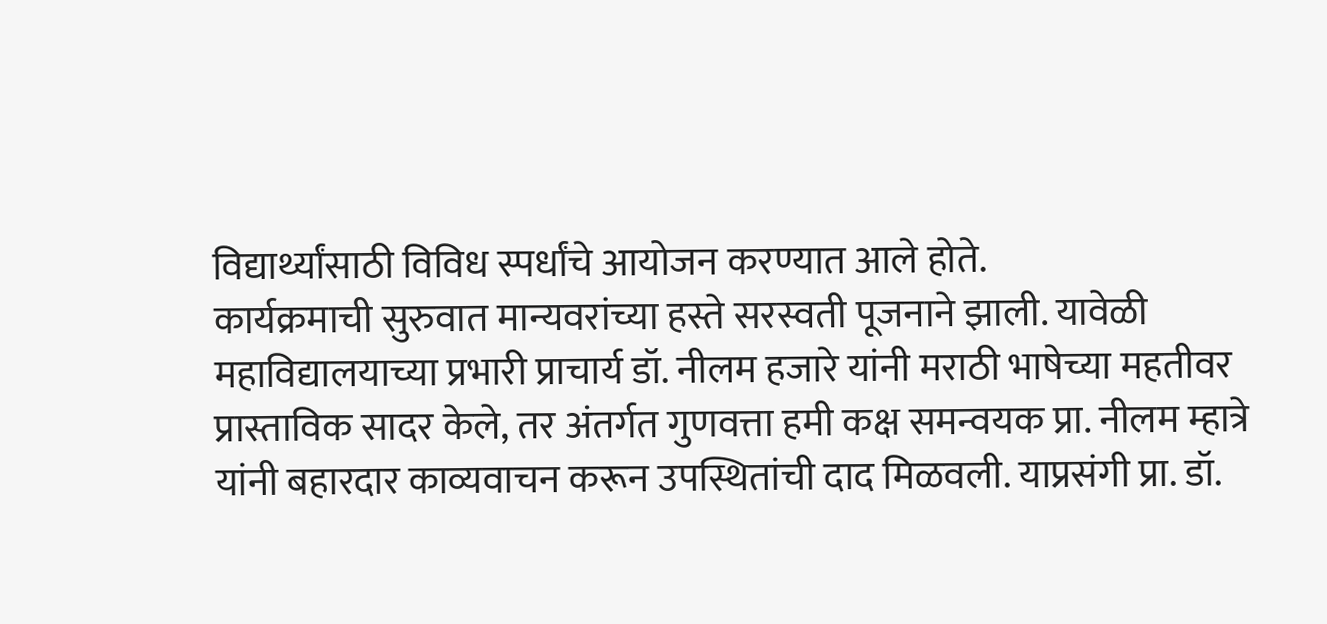विद्यार्थ्यांसाठी विविध स्पर्धांचे आयोजन करण्यात आले होते.
कार्यक्रमाची सुरुवात मान्यवरांच्या हस्ते सरस्वती पूजनाने झाली. यावेळी महाविद्यालयाच्या प्रभारी प्राचार्य डॉ. नीलम हजारे यांनी मराठी भाषेच्या महतीवर प्रास्ताविक सादर केले, तर अंतर्गत गुणवत्ता हमी कक्ष समन्वयक प्रा. नीलम म्हात्रे यांनी बहारदार काव्यवाचन करून उपस्थितांची दाद मिळवली. याप्रसंगी प्रा. डॉ.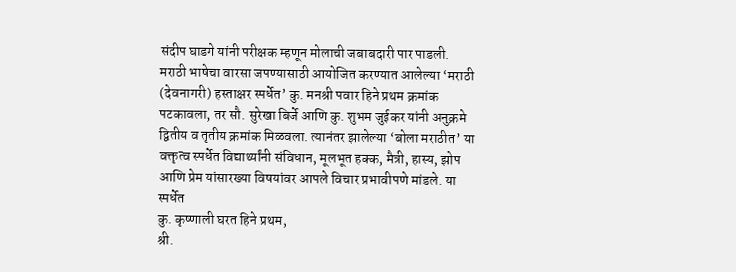संदीप घाडगे यांनी परीक्षक म्हणून मोलाची जबाबदारी पार पाडली.
मराठी भाषेचा वारसा जपण्यासाठी आयोजित करण्यात आलेल्या ‘मराठी (देवनागरी) हस्ताक्षर स्पर्धेत’ कु. मनश्री पवार हिने प्रथम क्रमांक पटकावला, तर सौ. सुरेखा बिर्जे आणि कु. शुभम जुईकर यांनी अनुक्रमे द्वितीय व तृतीय क्रमांक मिळवला. त्यानंतर झालेल्या ‘बोला मराठीत’ या वक्तृत्व स्पर्धेत विद्यार्थ्यांनी संविधान, मूलभूत हक्क, मैत्री, हास्य, झोप आणि प्रेम यांसारख्या विषयांवर आपले विचार प्रभावीपणे मांडले. या स्पर्धेत
कु. कृष्णाली घरत हिने प्रथम,
श्री.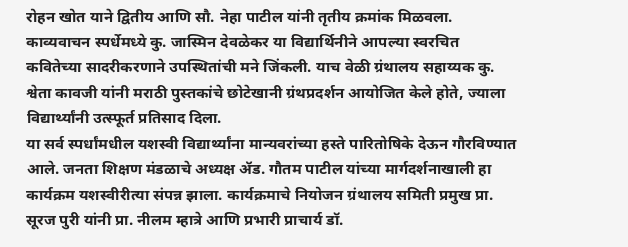रोहन खोत याने द्वितीय आणि सौ. नेहा पाटील यांनी तृतीय क्रमांक मिळवला.
काव्यवाचन स्पर्धेमध्ये कु. जास्मिन देवळेकर या विद्यार्थिनीने आपल्या स्वरचित कवितेच्या सादरीकरणाने उपस्थितांची मने जिंकली. याच वेळी ग्रंथालय सहाय्यक कु. श्वेता कावजी यांनी मराठी पुस्तकांचे छोटेखानी ग्रंथप्रदर्शन आयोजित केले होते, ज्याला विद्यार्थ्यांनी उत्स्फूर्त प्रतिसाद दिला.
या सर्व स्पर्धांमधील यशस्वी विद्यार्थ्यांना मान्यवरांच्या हस्ते पारितोषिके देऊन गौरविण्यात आले. जनता शिक्षण मंडळाचे अध्यक्ष ॲड. गौतम पाटील यांच्या मार्गदर्शनाखाली हा कार्यक्रम यशस्वीरीत्या संपन्न झाला. कार्यक्रमाचे नियोजन ग्रंथालय समिती प्रमुख प्रा. सूरज पुरी यांनी प्रा. नीलम म्हात्रे आणि प्रभारी प्राचार्य डॉ.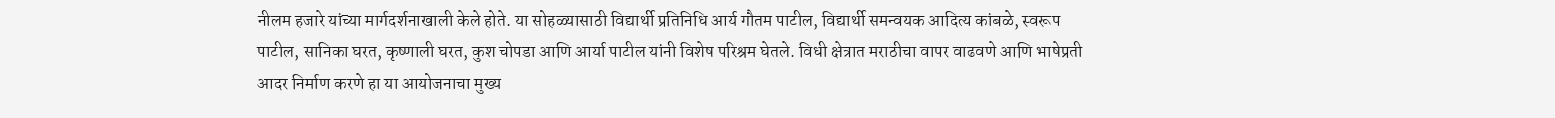नीलम हजारे यांच्या मार्गदर्शनाखाली केले होते. या सोहळ्यासाठी विद्यार्थी प्रतिनिधि आर्य गौतम पाटील, विद्यार्थी समन्वयक आदित्य कांबळे, स्वरूप पाटील, सानिका घरत, कृष्णाली घरत, कुश चोपडा आणि आर्या पाटील यांनी विशेष परिश्रम घेतले. विधी क्षेत्रात मराठीचा वापर वाढवणे आणि भाषेप्रती आदर निर्माण करणे हा या आयोजनाचा मुख्य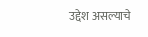उद्देश असल्याचे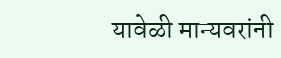यावेळी मान्यवरांनी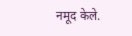नमूद केले.